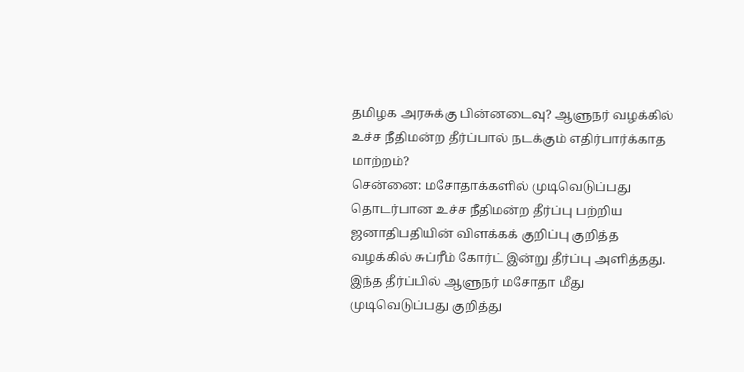தமிழக அரசுக்கு பின்னடைவு? ஆளுநர் வழக்கில் உச்ச நீதிமன்ற தீர்ப்பால் நடக்கும் எதிர்பார்க்காத மாற்றம்?
சென்னை: மசோதாக்களில் முடிவெடுப்பது தொடர்பான உச்ச நீதிமன்ற தீர்ப்பு பற்றிய ஜனாதிபதியின் விளக்கக் குறிப்பு குறித்த வழக்கில் சுப்ரீம் கோர்ட் இன்று தீர்ப்பு அளித்தது. இந்த தீர்ப்பில் ஆளுநர் மசோதா மீது முடிவெடுப்பது குறித்து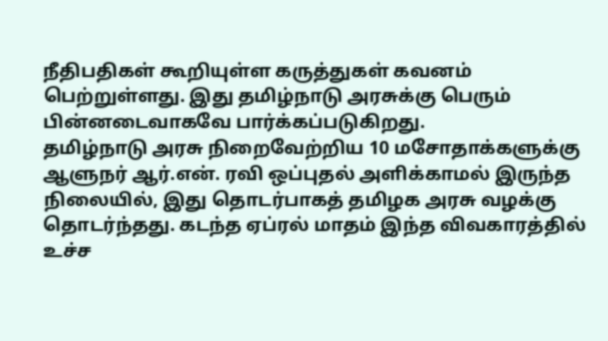நீதிபதிகள் கூறியுள்ள கருத்துகள் கவனம் பெற்றுள்ளது. இது தமிழ்நாடு அரசுக்கு பெரும் பின்னடைவாகவே பார்க்கப்படுகிறது.
தமிழ்நாடு அரசு நிறைவேற்றிய 10 மசோதாக்களுக்கு ஆளுநர் ஆர்.என். ரவி ஒப்புதல் அளிக்காமல் இருந்த நிலையில், இது தொடர்பாகத் தமிழக அரசு வழக்கு தொடர்ந்தது. கடந்த ஏப்ரல் மாதம் இந்த விவகாரத்தில் உச்ச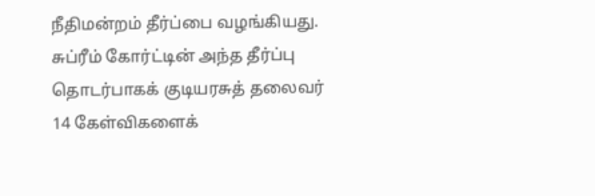நீதிமன்றம் தீர்ப்பை வழங்கியது. சுப்ரீம் கோர்ட்டின் அந்த தீர்ப்பு தொடர்பாகக் குடியரசுத் தலைவர் 14 கேள்விகளைக்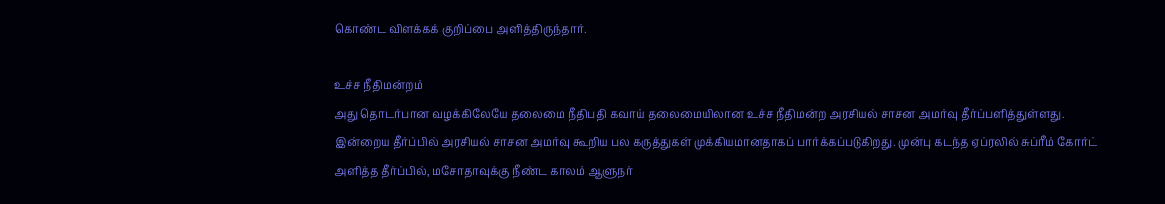கொண்ட விளக்கக் குறிப்பை அளித்திருந்தார்.

உச்ச நீதிமன்றம்
அது தொடர்பான வழக்கிலேயே தலைமை நீதிபதி கவாய் தலைமையிலான உச்ச நீதிமன்ற அரசியல் சாசன அமர்வு தீர்ப்பளித்துள்ளது. இன்றைய தீர்ப்பில் அரசியல் சாசன அமர்வு கூறிய பல கருத்துகள் முக்கியமானதாகப் பார்க்கப்படுகிறது. முன்பு கடந்த ஏப்ரலில் சுப்ரீம் கோர்ட் அளித்த தீர்ப்பில், மசோதாவுக்கு நீண்ட காலம் ஆளுநர்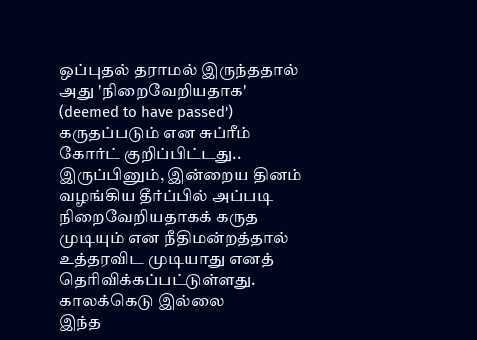ஒப்புதல் தராமல் இருந்ததால் அது 'நிறைவேறியதாக' (deemed to have passed') கருதப்படும் என சுப்ரீம் கோர்ட் குறிப்பிட்டது.. இருப்பினும், இன்றைய தினம் வழங்கிய தீர்ப்பில் அப்படி நிறைவேறியதாகக் கருத முடியும் என நீதிமன்றத்தால் உத்தரவிட முடியாது எனத் தெரிவிக்கப்பட்டுள்ளது.
காலக்கெடு இல்லை
இந்த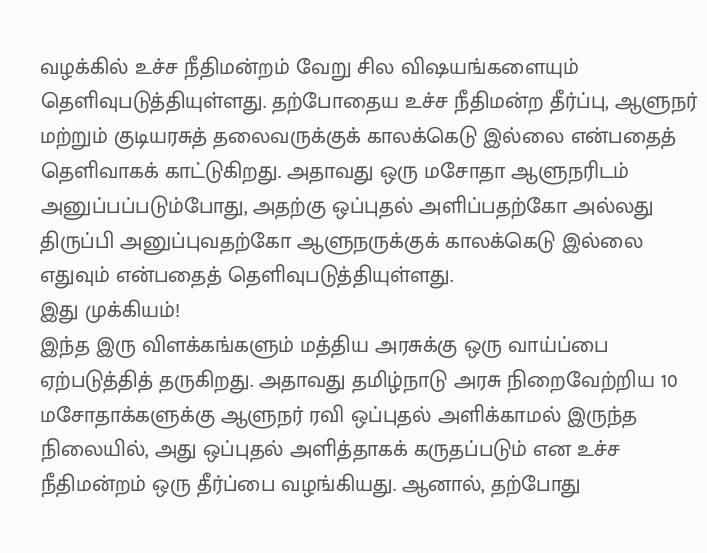வழக்கில் உச்ச நீதிமன்றம் வேறு சில விஷயங்களையும் தெளிவுபடுத்தியுள்ளது. தற்போதைய உச்ச நீதிமன்ற தீர்ப்பு, ஆளுநர் மற்றும் குடியரசுத் தலைவருக்குக் காலக்கெடு இல்லை என்பதைத் தெளிவாகக் காட்டுகிறது. அதாவது ஒரு மசோதா ஆளுநரிடம் அனுப்பப்படும்போது, அதற்கு ஒப்புதல் அளிப்பதற்கோ அல்லது திருப்பி அனுப்புவதற்கோ ஆளுநருக்குக் காலக்கெடு இல்லை எதுவும் என்பதைத் தெளிவுபடுத்தியுள்ளது.
இது முக்கியம்!
இந்த இரு விளக்கங்களும் மத்திய அரசுக்கு ஒரு வாய்ப்பை ஏற்படுத்தித் தருகிறது. அதாவது தமிழ்நாடு அரசு நிறைவேற்றிய 10 மசோதாக்களுக்கு ஆளுநர் ரவி ஒப்புதல் அளிக்காமல் இருந்த நிலையில், அது ஒப்புதல் அளித்தாகக் கருதப்படும் என உச்ச நீதிமன்றம் ஒரு தீர்ப்பை வழங்கியது. ஆனால், தற்போது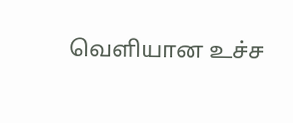வெளியான உச்ச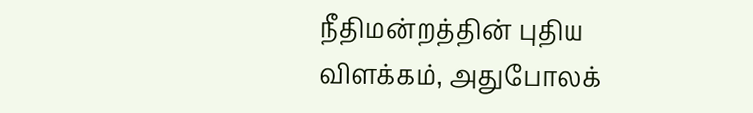நீதிமன்றத்தின் புதிய விளக்கம், அதுபோலக்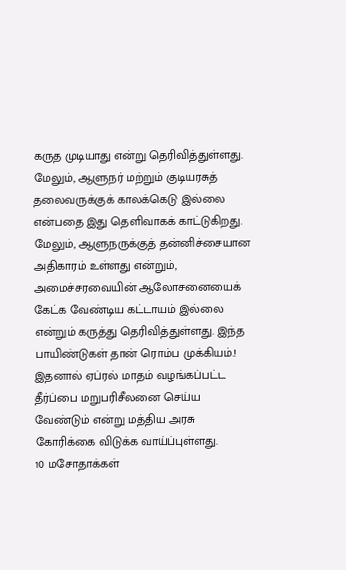கருத முடியாது என்று தெரிவித்துள்ளது. மேலும், ஆளுநர் மற்றும் குடியரசுத் தலைவருக்குக் காலக்கெடு இல்லை என்பதை இது தெளிவாகக் காட்டுகிறது.
மேலும், ஆளுநருக்குத் தன்னிச்சையான அதிகாரம் உள்ளது என்றும், அமைச்சரவையின் ஆலோசனையைக் கேட்க வேண்டிய கட்டாயம் இல்லை என்றும் கருத்து தெரிவித்துள்ளது. இந்த பாயிண்டுகள் தான் ரொம்ப முக்கியம்.! இதனால் ஏப்ரல் மாதம் வழங்கப்பட்ட தீர்ப்பை மறுபரிசீலனை செய்ய வேண்டும் என்று மத்திய அரசு கோரிக்கை விடுக்க வாய்ப்புள்ளது.
10 மசோதாக்கள்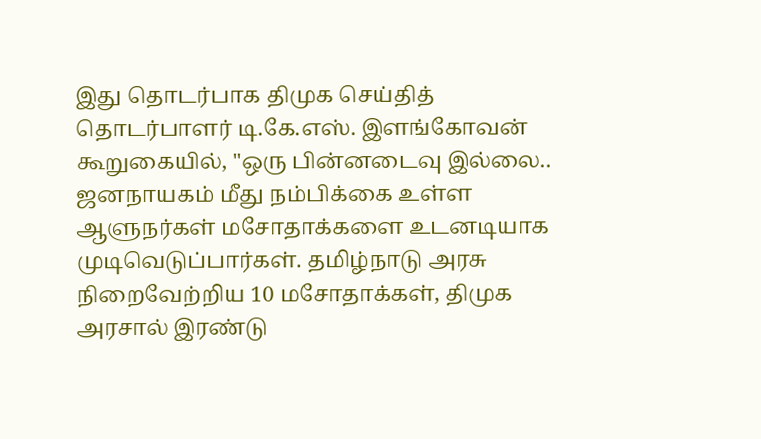இது தொடர்பாக திமுக செய்தித் தொடர்பாளர் டி.கே.எஸ். இளங்கோவன் கூறுகையில், "ஒரு பின்னடைவு இல்லை.. ஜனநாயகம் மீது நம்பிக்கை உள்ள ஆளுநர்கள் மசோதாக்களை உடனடியாக முடிவெடுப்பார்கள். தமிழ்நாடு அரசு நிறைவேற்றிய 10 மசோதாக்கள், திமுக அரசால் இரண்டு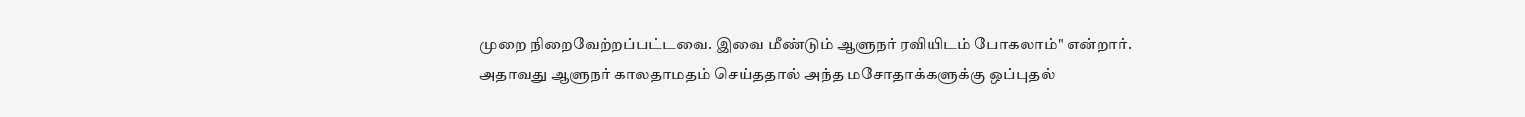முறை நிறைவேற்றப்பட்டவை. இவை மீண்டும் ஆளுநர் ரவியிடம் போகலாம்" என்றார்.
அதாவது ஆளுநர் காலதாமதம் செய்ததால் அந்த மசோதாக்களுக்கு ஒப்புதல்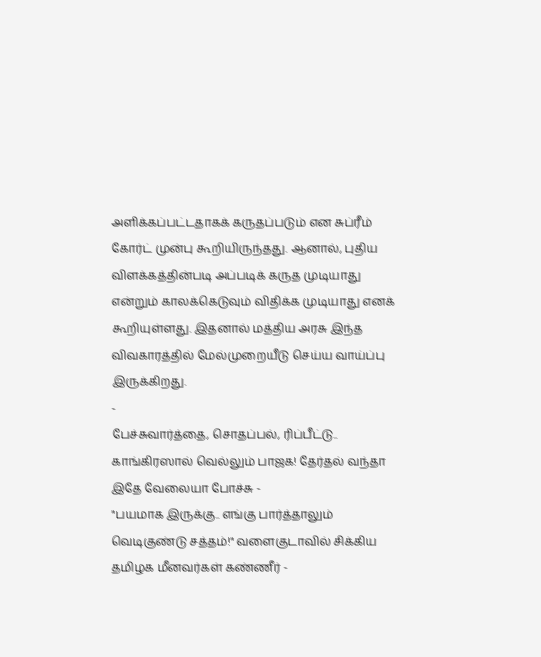அளிக்கப்பட்டதாகக் கருதப்படும் என சுப்ரீம் கோர்ட் முன்பு கூறியிருந்தது. ஆனால், புதிய விளக்கத்தின்படி அப்படிக் கருத முடியாது என்றும் காலக்கெடுவும் விதிக்க முடியாது எனக் கூறியுள்ளது. இதனால் மத்திய அரசு இந்த விவகாரத்தில் மேல்முறையீடு செய்ய வாய்ப்பு இருக்கிறது.
-
பேச்சுவார்த்தை, சொதப்பல், ரிப்பீட்டு.. காங்கிரஸால் வெல்லும் பாஜக! தேர்தல் வந்தா இதே வேலையா போச்சு -
"பயமாக இருக்கு.. எங்கு பார்த்தாலும் வெடிகுண்டு சத்தம்!" வளைகுடாவில் சிக்கிய தமிழக மீனவர்கள் கண்ணீர் -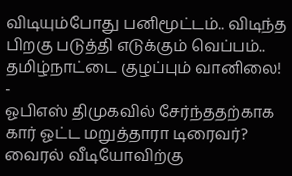விடியும்போது பனிமூட்டம்.. விடிந்த பிறகு படுத்தி எடுக்கும் வெப்பம்.. தமிழ்நாட்டை குழப்பும் வானிலை! -
ஓபிஎஸ் திமுகவில் சேர்ந்ததற்காக கார் ஓட்ட மறுத்தாரா டிரைவர்? வைரல் வீடியோவிற்கு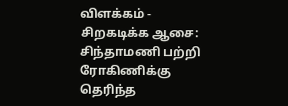விளக்கம் -
சிறகடிக்க ஆசை: சிந்தாமணி பற்றி ரோகிணிக்கு தெரிந்த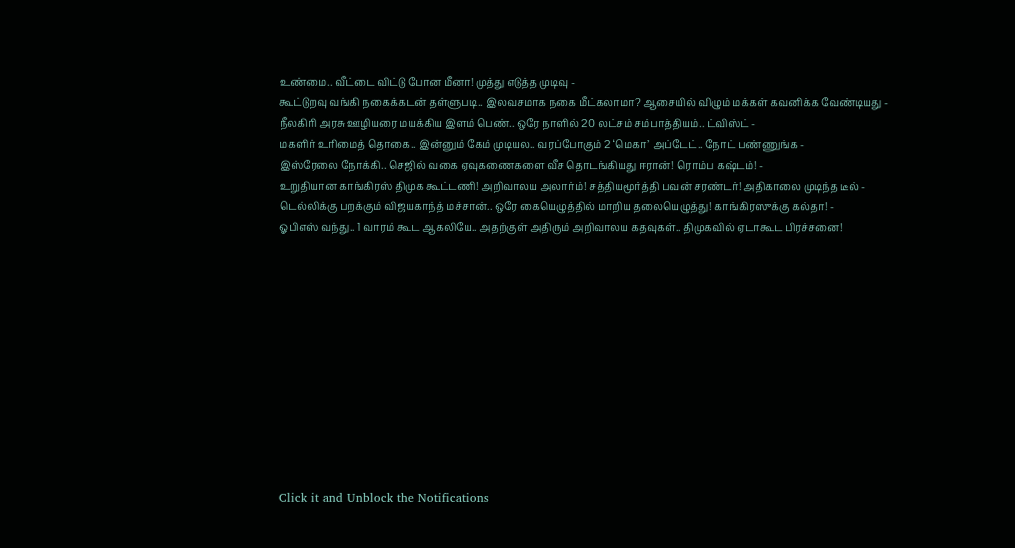உண்மை.. வீட்டை விட்டு போன மீனா! முத்து எடுத்த முடிவு -
கூட்டுறவு வங்கி நகைக்கடன் தள்ளுபடி.. இலவசமாக நகை மீட்கலாமா? ஆசையில் விழும் மக்கள் கவனிக்க வேண்டியது -
நீலகிரி அரசு ஊழியரை மயக்கிய இளம் பெண்.. ஒரே நாளில் 20 லட்சம் சம்பாத்தியம்.. ட்விஸ்ட் -
மகளிர் உரிமைத் தொகை.. இன்னும் கேம் முடியல.. வரப்போகும் 2 ‘மெகா’ அப்டேட்.. நோட் பண்ணுங்க -
இஸ்ரேலை நோக்கி.. செஜில் வகை ஏவுகணைகளை வீச தொடங்கியது ஈரான்! ரொம்ப கஷ்டம்! -
உறுதியான காங்கிரஸ் திமுக கூட்டணி! அறிவாலய அலார்ம்! சத்தியமூர்த்தி பவன் சரண்டர்! அதிகாலை முடிந்த டீல் -
டெல்லிக்கு பறக்கும் விஜயகாந்த் மச்சான்.. ஒரே கையெழுத்தில் மாறிய தலையெழுத்து! காங்கிரஸுக்கு கல்தா! -
ஓபிஎஸ் வந்து.. 1 வாரம் கூட ஆகலியே.. அதற்குள் அதிரும் அறிவாலய கதவுகள்.. திமுகவில் ஏடாகூட பிரச்சனை!












Click it and Unblock the Notifications